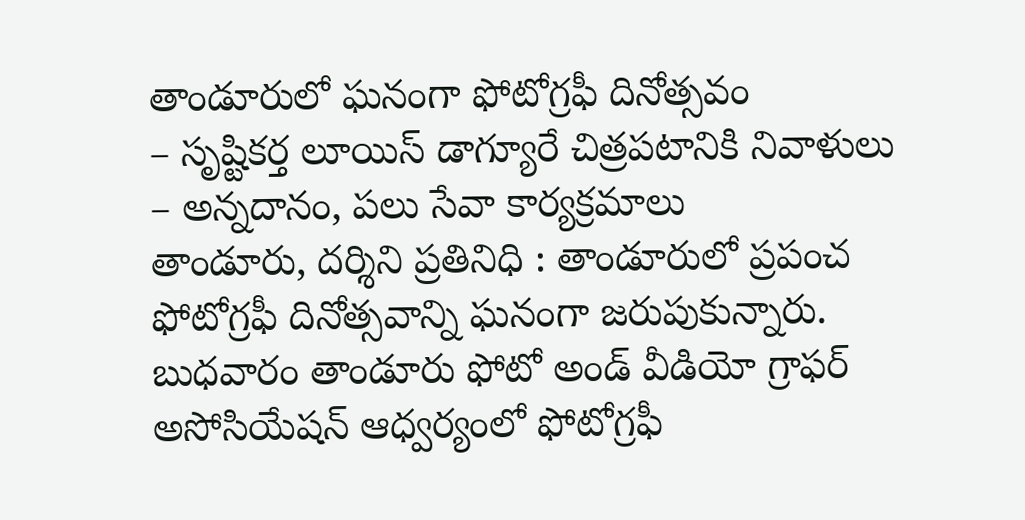తాండూరులో ఘనంగా ఫోటోగ్రఫీ దినోత్సవం
– సృష్టికర్త లూయిస్ డాగ్యూరే చిత్రపటానికి నివాళులు
– అన్నదానం, పలు సేవా కార్యక్రమాలు
తాండూరు, దర్శిని ప్రతినిధి : తాండూరులో ప్రపంచ ఫోటోగ్రఫీ దినోత్సవాన్ని ఘనంగా జరుపుకున్నారు. బుధవారం తాండూరు ఫోటో అండ్ వీడియో గ్రాఫర్ అసోసియేషన్ ఆధ్వర్యంలో ఫోటోగ్రఫీ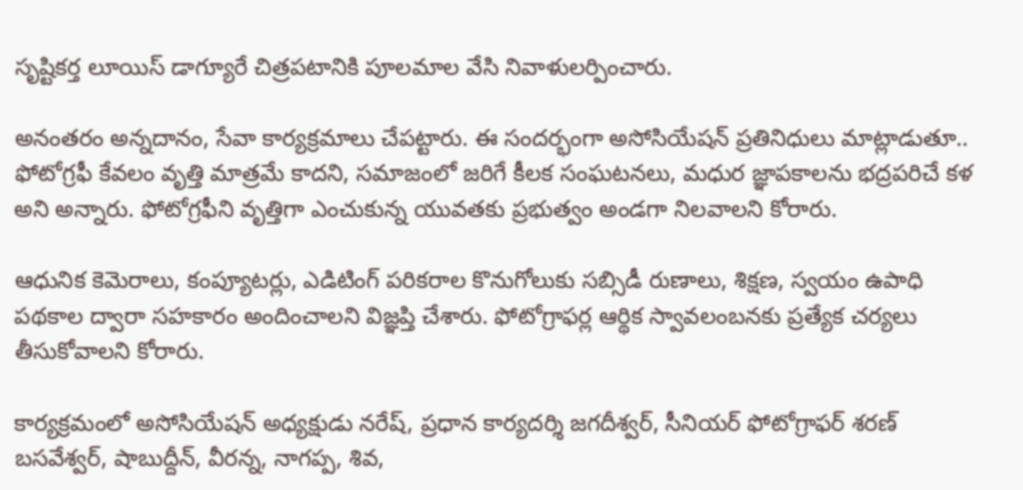సృష్టికర్త లూయిస్ డాగ్యూరే చిత్రపటానికి పూలమాల వేసి నివాళులర్పించారు.

అనంతరం అన్నదానం, సేవా కార్యక్రమాలు చేపట్టారు. ఈ సందర్భంగా అసోసియేషన్ ప్రతినిధులు మాట్లాడుతూ.. ఫోటోగ్రఫీ కేవలం వృత్తి మాత్రమే కాదని, సమాజంలో జరిగే కీలక సంఘటనలు, మధుర జ్ఞాపకాలను భద్రపరిచే కళ అని అన్నారు. ఫోటోగ్రఫీని వృత్తిగా ఎంచుకున్న యువతకు ప్రభుత్వం అండగా నిలవాలని కోరారు.

ఆధునిక కెమెరాలు, కంప్యూటర్లు, ఎడిటింగ్ పరికరాల కొనుగోలుకు సబ్సిడీ రుణాలు, శిక్షణ, స్వయం ఉపాధి పథకాల ద్వారా సహకారం అందించాలని విజ్ఞప్తి చేశారు. ఫోటోగ్రాఫర్ల ఆర్థిక స్వావలంబనకు ప్రత్యేక చర్యలు తీసుకోవాలని కోరారు.

కార్యక్రమంలో అసోసియేషన్ అధ్యక్షుడు నరేష్, ప్రధాన కార్యదర్శి జగదీశ్వర్, సీనియర్ ఫోటోగ్రాఫర్ శరణ్ బసవేశ్వర్, షాబుద్దీన్, వీరన్న, నాగప్ప, శివ,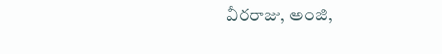వీరరాజు, అంజి,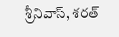శ్రీనివాస్, శరత్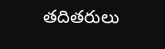తదితరులు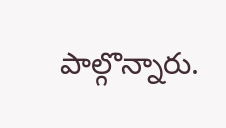పాల్గొన్నారు.